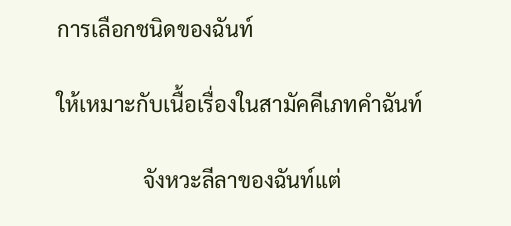การเลือกชนิดของฉันท์

ให้เหมาะกับเนื้อเรื่องในสามัคคีเภทคำฉันท์

                จังหวะลีลาของฉันท์แต่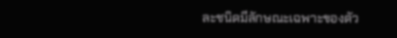ละชนิดมีลักษณะเฉพาะของตัว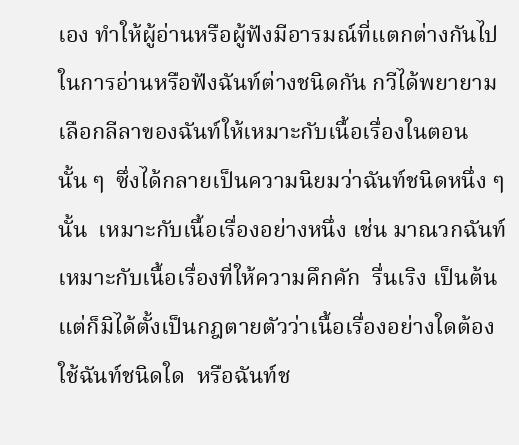เอง ทำให้ผู้อ่านหรือผู้ฟังมีอารมณ์ที่แตกต่างกันไปในการอ่านหรือฟังฉันท์ต่างชนิดกัน กวีได้พยายามเลือกลีลาของฉันท์ให้เหมาะกับเนื้อเรื่องในตอนนั้น ๆ  ซึ่งได้กลายเป็นความนิยมว่าฉันท์ชนิดหนึ่ง ๆ นั้น  เหมาะกับเนื้อเรื่องอย่างหนึ่ง เช่น มาณวกฉันท์เหมาะกับเนื้อเรื่องที่ให้ความคึกคัก  รื่นเริง เป็นต้น  แต่ก็มิได้ตั้งเป็นกฎตายตัวว่าเนื้อเรื่องอย่างใดต้องใช้ฉันท์ชนิดใด  หรือฉันท์ช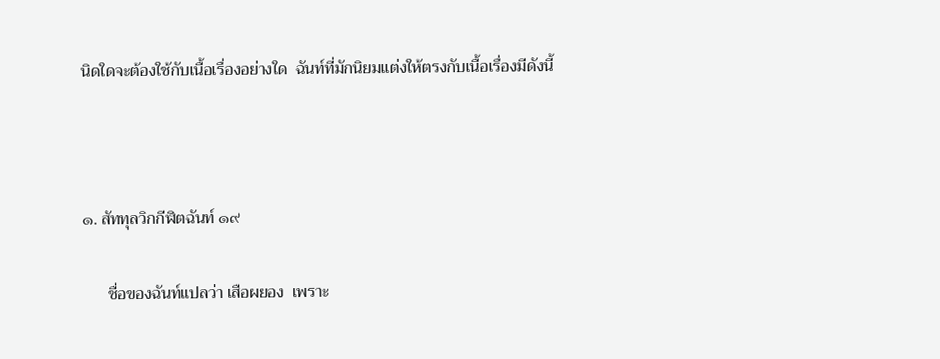นิดใดจะต้องใช้กับเนื้อเรื่องอย่างใด  ฉันท์ที่มักนิยมแต่งให้ตรงกับเนื้อเรื่องมีดังนี้



๑. สัททุลวิกกีฬิตฉันท์ ๑๙

      ชื่อของฉันท์แปลว่า เสือผยอง  เพราะ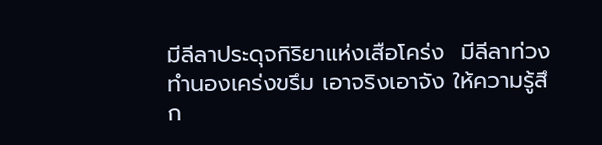มีลีลาประดุจกิริยาแห่งเสือโคร่ง  มีลีลาท่วงทำนองเคร่งขรึม เอาจริงเอาจัง ให้ความรู้สึก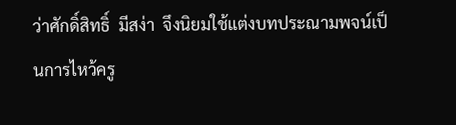ว่าศักดิ์สิทธิ์  มีสง่า  จึงนิยมใช้แต่งบทประณามพจน์เป็นการไหว้ครู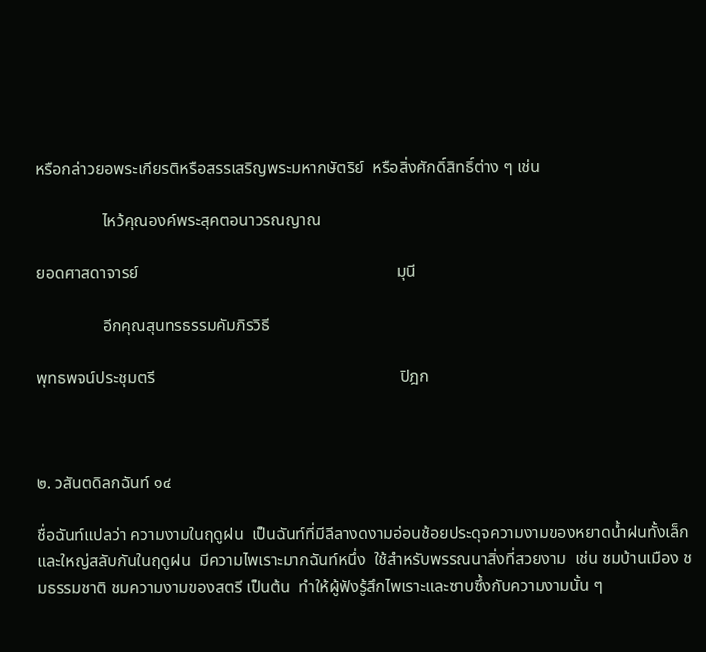หรือกล่าวยอพระเกียรติหรือสรรเสริญพระมหากษัตริย์  หรือสิ่งศักดิ์สิทธิ์ต่าง ๆ เช่น

                ไหว้คุณองค์พระสุคตอนาวรณญาณ

ยอดศาสดาจารย์                                                              มุนี

                อีกคุณสุนทรธรรมคัมภิรวิธี

พุทธพจน์ประชุมตรี                                                           ปิฎก



๒. วสันตดิลกฉันท์ ๑๔

ชื่อฉันท์แปลว่า ความงามในฤดูฝน  เป็นฉันท์ที่มีลีลางดงามอ่อนช้อยประดุจความงามของหยาดน้ำฝนทั้งเล็กและใหญ่สลับกันในฤดูฝน  มีความไพเราะมากฉันท์หนึ่ง  ใช้สำหรับพรรณนาสิ่งที่สวยงาม  เช่น ชมบ้านเมือง ชมธรรมชาติ ชมความงามของสตรี เป็นต้น  ทำให้ผู้ฟังรู้สึกไพเราะและซาบซึ้งกับความงามนั้น ๆ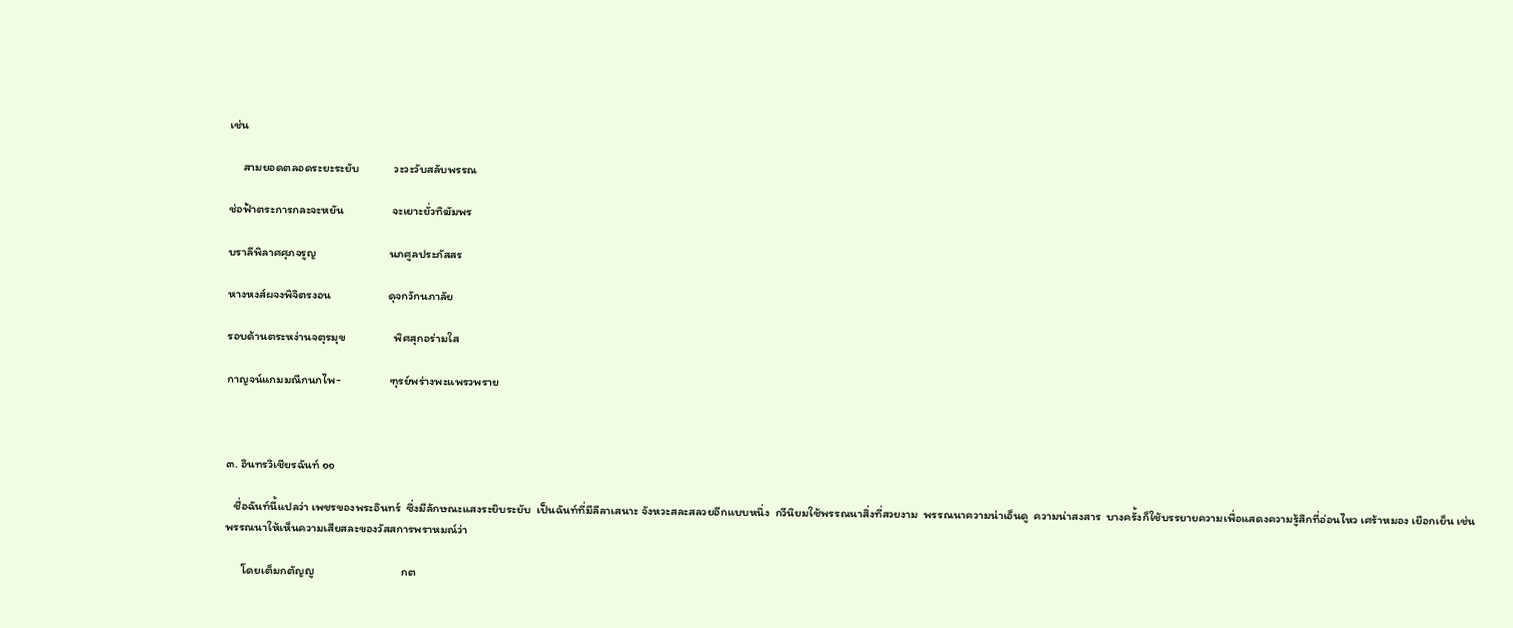เช่น

     สามยอดตลอดระยะระยับ             วะวะวับสลับพรรณ

ช่อฟ้าตระการกละจะหยัน                  จะเยาะยั่วทิฆัมพร

บราลีพิลาศศุภจรูญ                           นภศูลประภัสสร

หางหงส์ผจงพิจิตรงอน                     ดุจกวักนภาลัย

รอบด้านตระหง่านจตุรมุข                  พิศสุกอร่ามใส

กาญจน์แกมมณีกนกไพ-                  ฑุรย์พร่างพะแพรวพราย



๓. อินทรวิเชียรฉันท์ ๑๑

   ชื่อฉันท์นี้แปลว่า เพชรของพระอินทร์  ซึ่งมีลักษณะแสงระยิบระยับ  เป็นฉันท์ที่มีลีลาเสนาะ จังหวะสละสลวยอีกแบบหนึ่ง  กวีนิยมใช้พรรณนาสิ่งที่สวยงาม  พรรณนาความน่าเอ็นดู  ความน่าสงสาร  บางครั้งก็ใช้บรรยายความเพื่อแสดงความรู้สึกที่อ่อนไหว เศร้าหมอง เยือกเย็น เช่น พรรณนาให้เห็นความเสียสละของวัสสการพราหมณ์ว่า

      โดยเต็มกตัญญู                                กต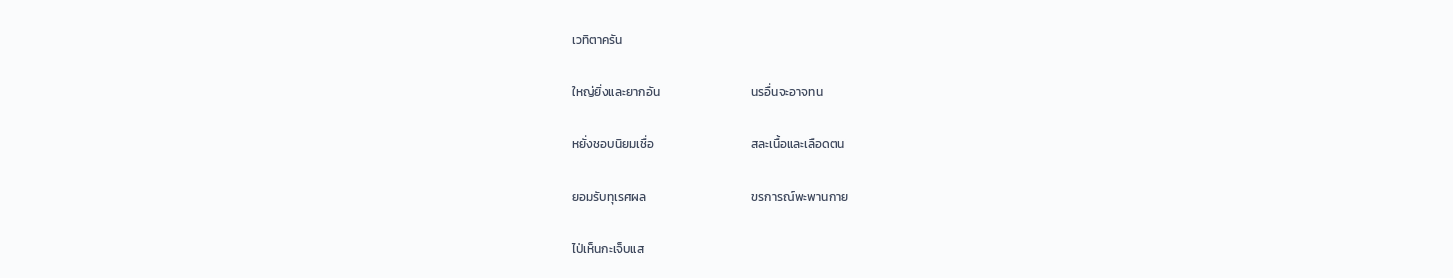เวทิตาครัน

ใหญ่ยิ่งและยากอัน                                 นรอื่นจะอาจทน

หยั่งชอบนิยมเชื่อ                                   สละเนื้อและเลือดตน

ยอมรับทุเรศผล                                      ขรการณ์พะพานกาย

ไป่เห็นกะเจ็บแส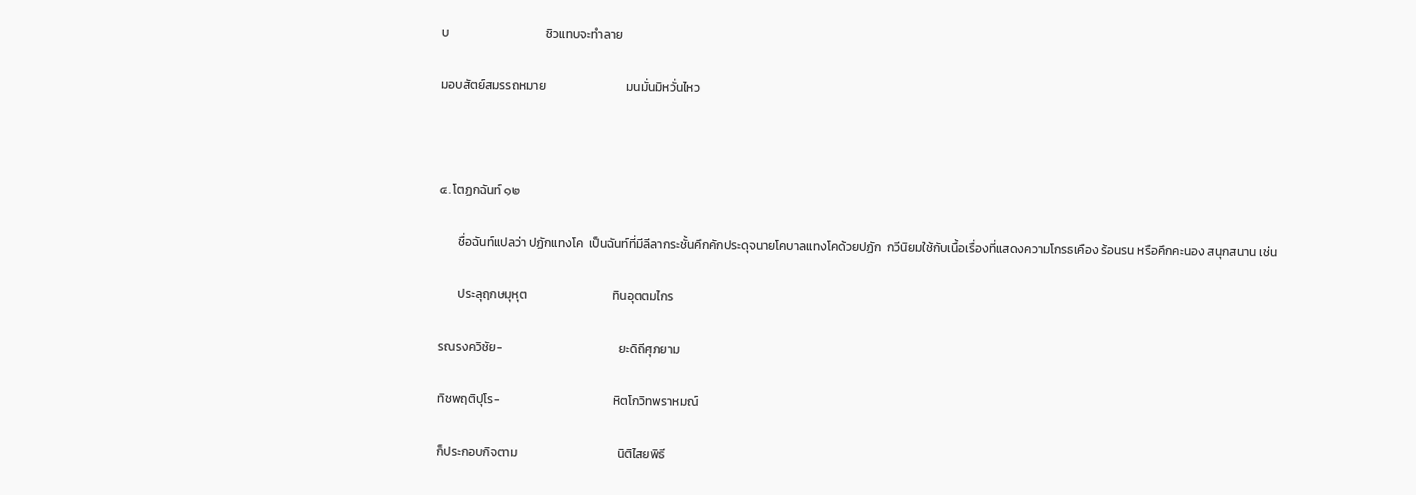บ                                   ชิวแทบจะทำลาย

มอบสัตย์สมรรถหมาย                             มนมั่นมิหวั่นไหว



๔. โตฏกฉันท์ ๑๒

       ชื่อฉันท์แปลว่า ปฏักแทงโค  เป็นฉันท์ที่มีลีลากระชั้นคึกคักประดุจนายโคบาลแทงโคด้วยปฏัก  กวีนิยมใช้กับเนื้อเรื่องที่แสดงความโกรธเคือง ร้อนรน หรือคึกคะนอง สนุกสนาน เช่น

       ประลุฤกษมุหุต                               ทินอุตตมไกร

รณรงควิชัย-                                          ยะดิถีศุภยาม

ทิชพฤติปุโร-                                         หิตโกวิทพราหมณ์

ก็ประกอบกิจตาม                                    นิติไสยพิธี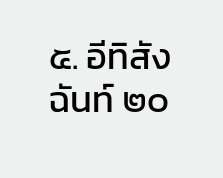๕. อีทิสังฉันท์ ๒๐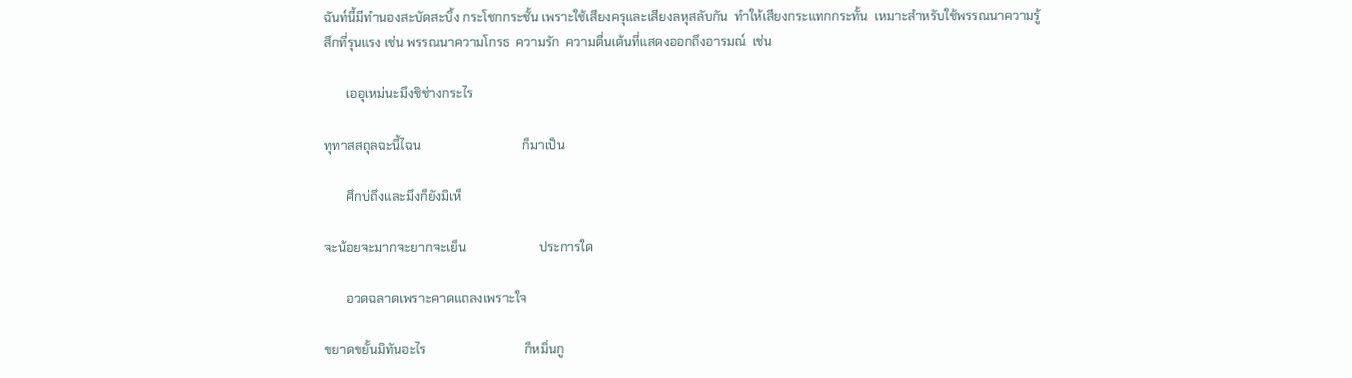ฉันท์นี้มีทำนองสะบัดสะบิ้ง กระโชกกระชั้น เพราะใช้เสียงครุและเสียงลหุสลับกัน  ทำให้เสียงกระแทกกระทั้น  เหมาะสำหรับใช้พรรณนาความรู้สึกที่รุนแรง เช่น พรรณนาความโกรธ  ความรัก  ความตื่นเต้นที่แสดงออกถึงอารมณ์  เช่น

       เออุเหม่นะมึงชิช่างกระไร

ทุทาสสถุลฉะนี้ไฉน                                ก็มาเป็น

       ศึกบ่ถึงและมึงก็ยังมิเห็

จะน้อยจะมากจะยากจะเย็น                       ประการใด

       อวดฉลาดเพราะคาดแถลงเพราะใจ

ขยาดขยั้นมิทันอะไร                               ก็หมิ่นกู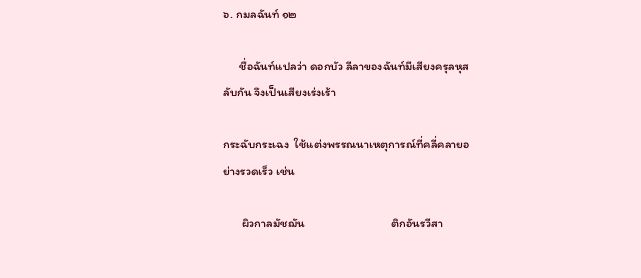๖. กมลฉันท์ ๑๒

      ชื่อฉันท์แปลว่า ดอกบัว ลีลาของฉันท์มีเสียงครุลหุสลับกัน จึงเป็นเสียงเร่งเร้า

กระฉับกระเฉง  ใช้แต่งพรรณนาเหตุการณ์ที่คลี่คลายอย่างรวดเร็ว เช่น

       ผิวกาลมัชฌัน                                ติกอันรวีสา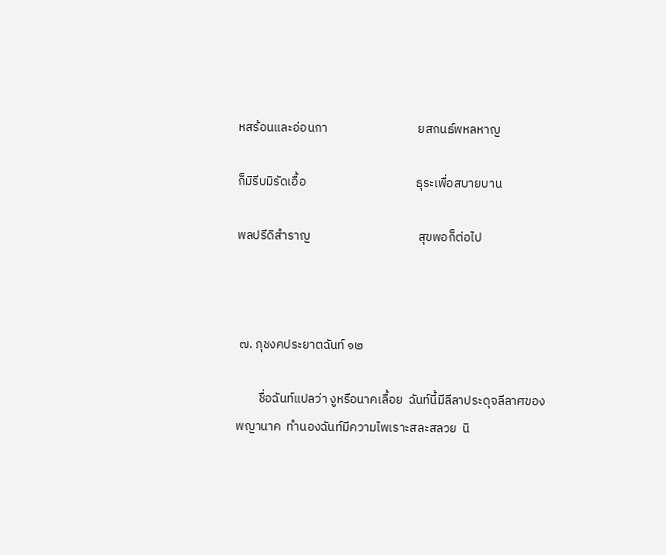หสร้อนและอ่อนกา                                ยสกนธ์พหลหาญ

ก็มิรีบมิรัดเอื้อ                                       ธุระเพื่อสบายบาน

พลปรีดิสำราญ                                      สุขพอก็ต่อไป



 ๗. ภุชงคประยาตฉันท์ ๑๒

        ชื่อฉันท์แปลว่า งูหรือนาคเลื้อย  ฉันท์นี้มีลีลาประดุจลีลาศของพญานาค  ทำนองฉันท์มีความไพเราะสละสลวย  นิ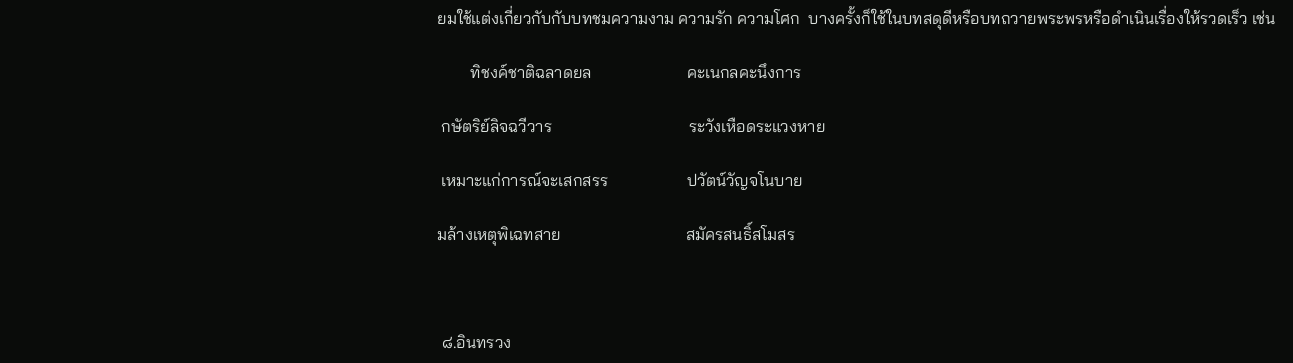ยมใช้แต่งเกี่ยวกับกับบทชมความงาม ความรัก ความโศก  บางครั้งก็ใช้ในบทสดุดีหรือบทถวายพระพรหรือดำเนินเรื่องให้รวดเร็ว เช่น

        ทิชงค์ชาติฉลาดยล                       คะเนกลคะนึงการ

 กษัตริย์ลิจฉวีวาร                                 ระวังเหือดระแวงหาย

 เหมาะแก่การณ์จะเสกสรร                   ปวัตน์วัญจโนบาย

มล้างเหตุพิเฉทสาย                              สมัครสนธิ์สโมสร



 ๘.อินทรวง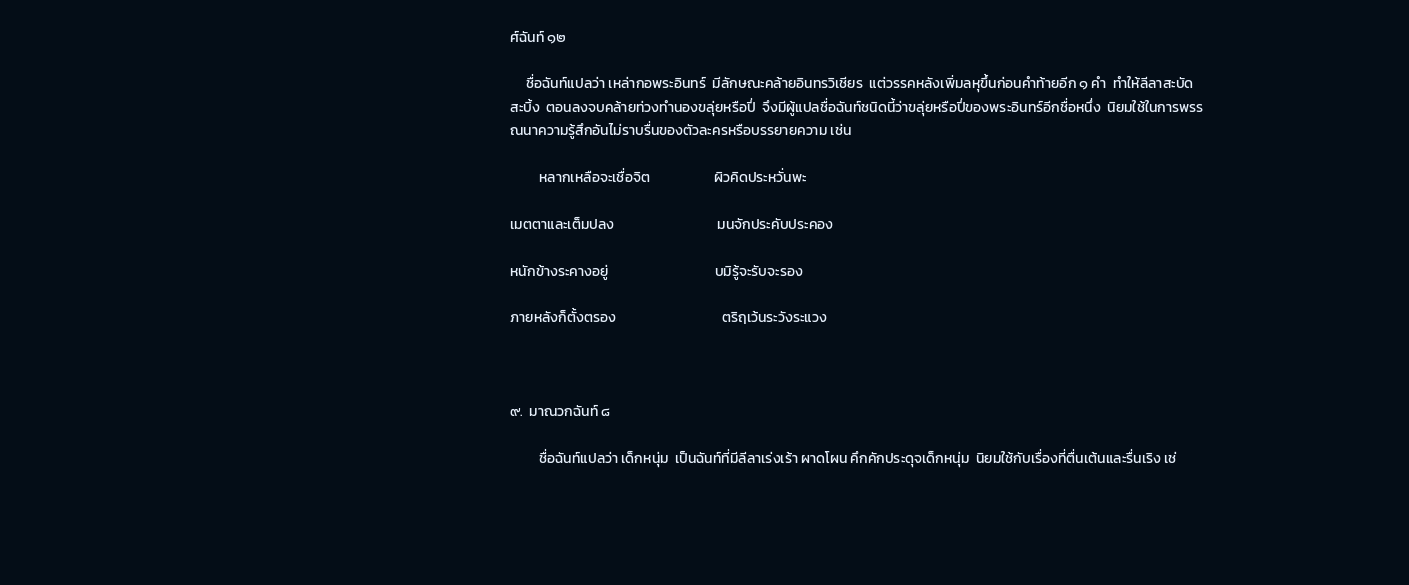ศ์ฉันท์ ๑๒

     ชื่อฉันท์แปลว่า เหล่ากอพระอินทร์  มีลักษณะคล้ายอินทรวิเชียร  แต่วรรคหลังเพิ่มลหุขึ้นก่อนคำท้ายอีก ๑ คำ  ทำให้ลีลาสะบัดสะบิ้ง  ตอนลงจบคล้ายท่วงทำนองขลุ่ยหรือปี่  จึงมีผู้แปลชื่อฉันท์ชนิดนี้ว่าขลุ่ยหรือปี่ของพระอินทร์อีกชื่อหนึ่ง  นิยมใช้ในการพรรณนาความรู้สึกอันไม่ราบรื่นของตัวละครหรือบรรยายความ เช่น

         หลากเหลือจะเชื่อจิต                    ผิวคิดประหวั่นพะ

เมตตาและเต็มปลง                                มนจักประคับประคอง

หนักข้างระคางอยู่                                 บมิรู้จะรับจะรอง

ภายหลังก็ตั้งตรอง                                 ตริฤเว้นระวังระแวง



๙.  มาณวกฉันท์ ๘

         ชื่อฉันท์แปลว่า เด็กหนุ่ม  เป็นฉันท์ที่มีลีลาเร่งเร้า ผาดโผน คึกคักประดุจเด็กหนุ่ม  นิยมใช้กับเรื่องที่ตื่นเต้นและรื่นเริง เช่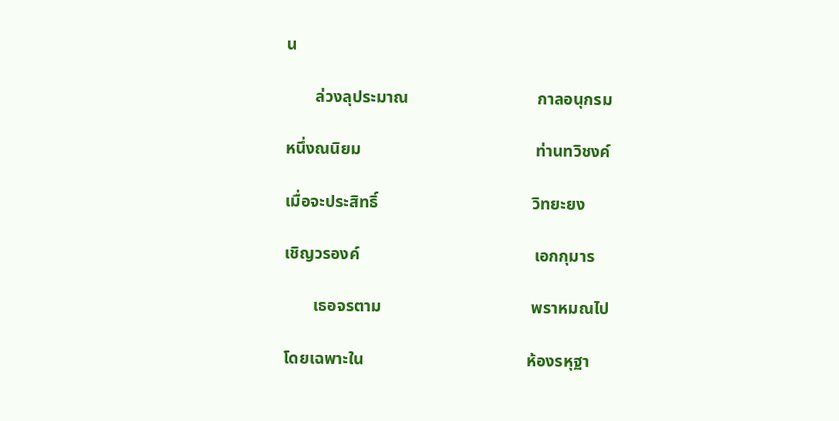น

       ล่วงลุประมาณ                               กาลอนุกรม

หนึ่งณนิยม                                          ท่านทวิชงค์

เมื่อจะประสิทธิ์                                     วิทยะยง

เชิญวรองค์                                          เอกกุมาร

       เธอจรตาม                                    พราหมณไป

โดยเฉพาะใน                                       ห้องรหุฐา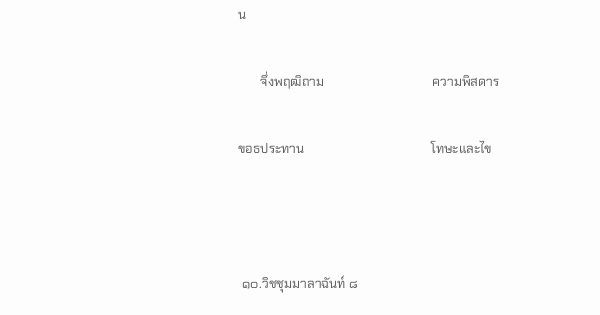น

       จึ่งพฤฒิถาม                                  ความพิสดาร

ขอธประทาน                                        โทษะและไข



 ๑๐.วิชชุมมาลาฉันท์ ๘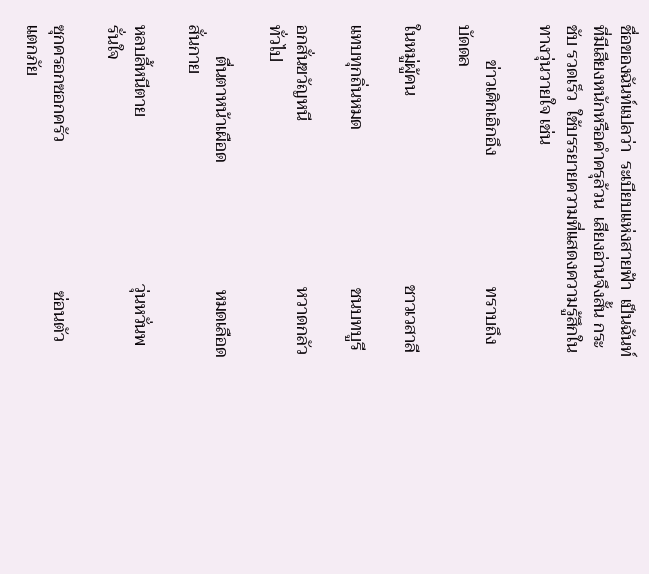ชื่อของฉันท์แปลว่า  ระเบียบแห่งสายฟ้า  เป็นฉันท์ที่มีเสียงหนักหรือคำครุล้วน  เสียงอ่านจึงสั้น กระชับ รวดเร็ว  ใช้บรรยายความที่แสดงความรู้สึกในทางวุ่นวายใจ เช่น

        ข่าวเศิกเอิกอึง                              ทราบถึงบัดดล

ในหมู่ผู้คน                                           ชาวเวสาลี

แทบทุกถิ่นหมด                                    ชนบทบูรี

อกสั่นขวัญหนี                                      หวาดกลัวทั่วไป

       ตื่นตาหน้าเผือด                             หมดเลือดสั่นกาย

หลบลี้หนีตาย                                      วุ่นหวั่นพรั่นใจ

ซุกครอกซอกครัว                                  ซ่อนตัวแตกภัย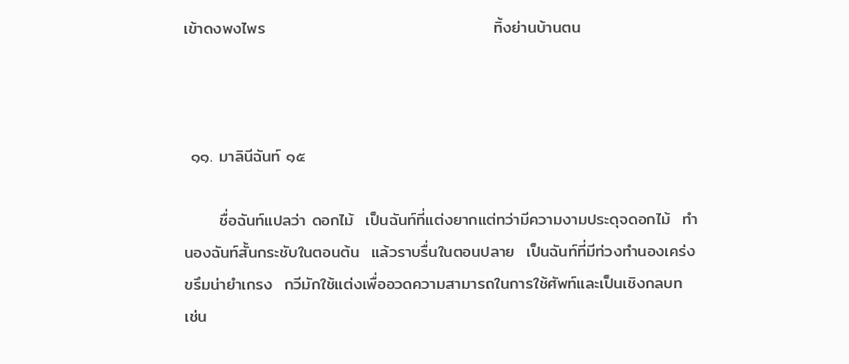เข้าดงพงไพร                                       ทิ้งย่านบ้านตน



 ๑๑. มาลินีฉันท์ ๑๕

      ชื่อฉันท์แปลว่า ดอกไม้  เป็นฉันท์ที่แต่งยากแต่ทว่ามีความงามประดุจดอกไม้  ทำนองฉันท์สั้นกระชับในตอนต้น  แล้วราบรื่นในตอนปลาย  เป็นฉันท์ที่มีท่วงทำนองเคร่งขรึมน่ายำเกรง  กวีมักใช้แต่งเพื่ออวดความสามารถในการใช้ศัพท์และเป็นเชิงกลบท  เช่น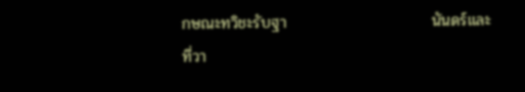กษณะทวิชะรับฐา                          นันดร์และที่วา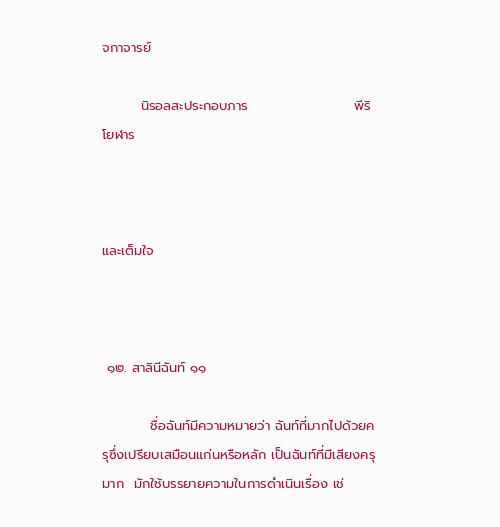จกาจารย์

        นิรอลสะประกอบภาร                      พีริโยฬาร



และเต็มใจ



 ๑๒. สาลินีฉันท์ ๑๑

          ชื่อฉันท์มีความหมายว่า ฉันท์ที่มากไปด้วยครุซึ่งเปรียบเสมือนแก่นหรือหลัก เป็นฉันท์ที่มีเสียงครุมาก  มักใช้บรรยายความในการดำเนินเรื่อง เช่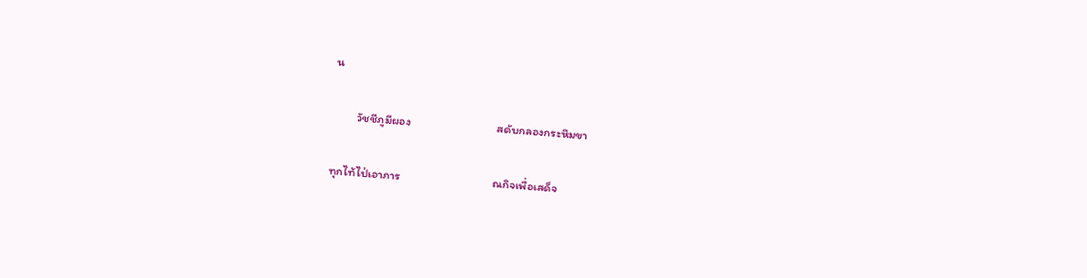น

         วัชชีภูมีผอง                                สดับกลองกระหึมขา

ทุกไท้ไป่เอาภาร                                  ณกิจเพื่อเสด็จ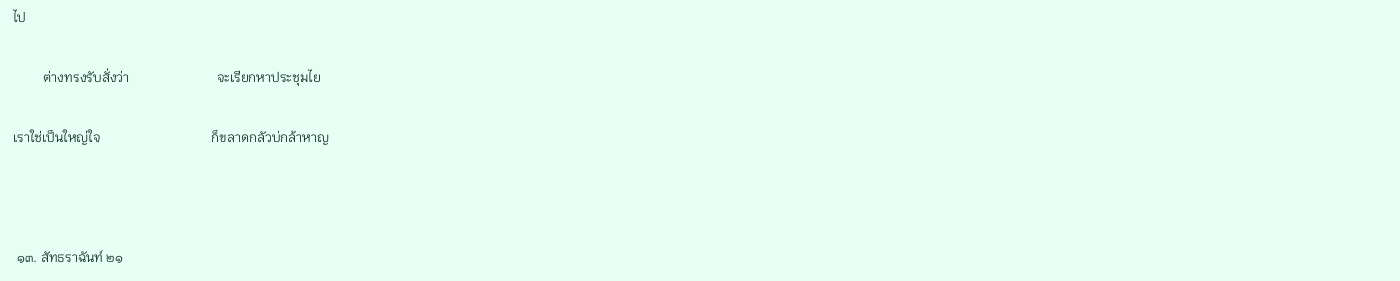ไป

         ต่างทรงรับสั่งว่า                          จะเรียกหาประชุมไย

เราใช่เป็นใหญ่ใจ                                 ก็ขลาดกลัวบ่กล้าหาญ



 ๑๓. สัทธราฉันท์ ๒๑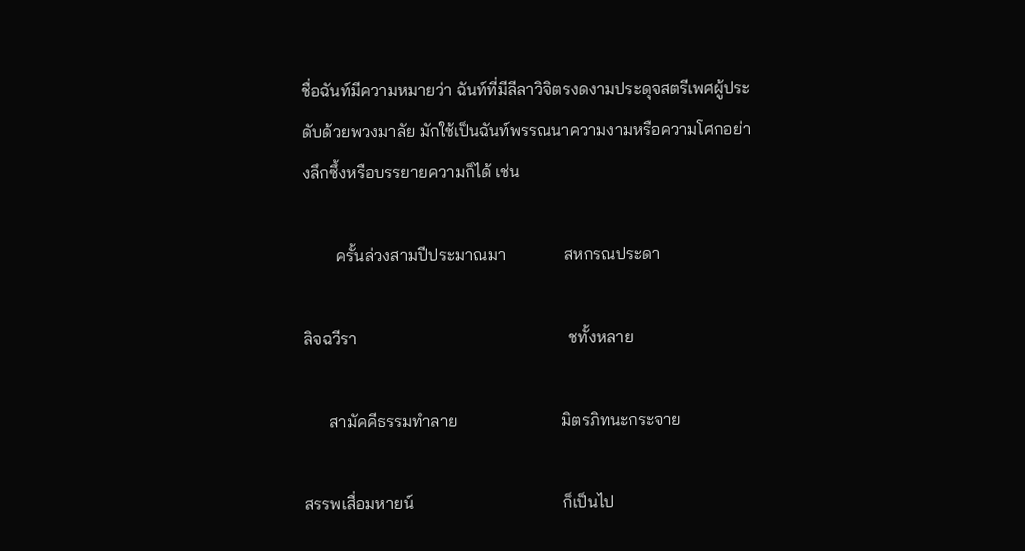ชื่อฉันท์มีความหมายว่า ฉันท์ที่มีลีลาวิจิตรงดงามประดุจสตรีเพศผู้ประดับด้วยพวงมาลัย มักใช้เป็นฉันท์พรรณนาความงามหรือความโศกอย่างลึกซึ้งหรือบรรยายความก็ได้ เช่น

        ครั้นล่วงสามปีประมาณมา              สหกรณประดา

ลิจฉวีรา                                                   ชทั้งหลาย

      สามัคคีธรรมทำลาย                         มิตรภิทนะกระจาย

สรรพเสื่อมหายน์                                    ก็เป็นไป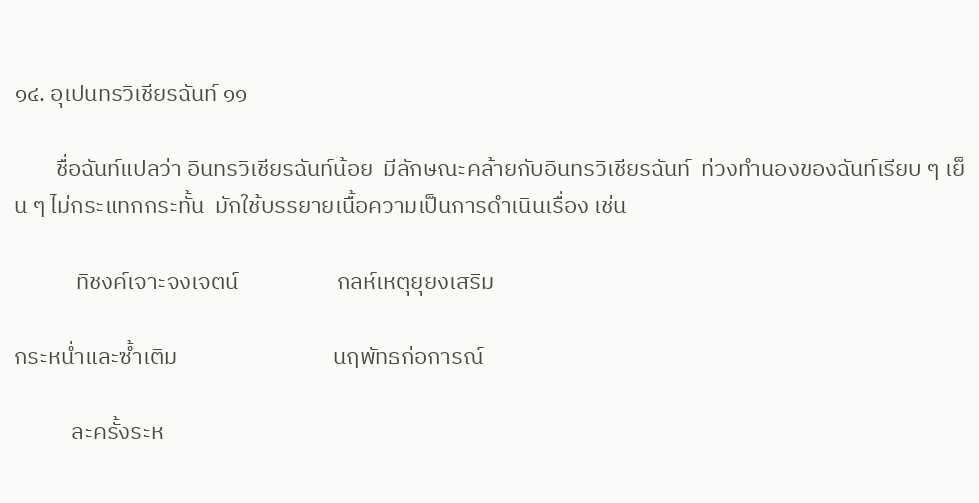๑๔. อุเปนทรวิเชียรฉันท์ ๑๑

        ชื่อฉันท์แปลว่า อินทรวิเชียรฉันท์น้อย  มีลักษณะคล้ายกับอินทรวิเชียรฉันท์  ท่วงทำนองของฉันท์เรียบ ๆ เย็น ๆ ไม่กระแทกกระทั้น  มักใช้บรรยายเนื้อความเป็นการดำเนินเรื่อง เช่น

            ทิชงค์เจาะจงเจตน์                   กลห์เหตุยุยงเสริม

กระหน่ำและซ้ำเติม                              นฤพัทธก่อการณ์

           ละครั้งระห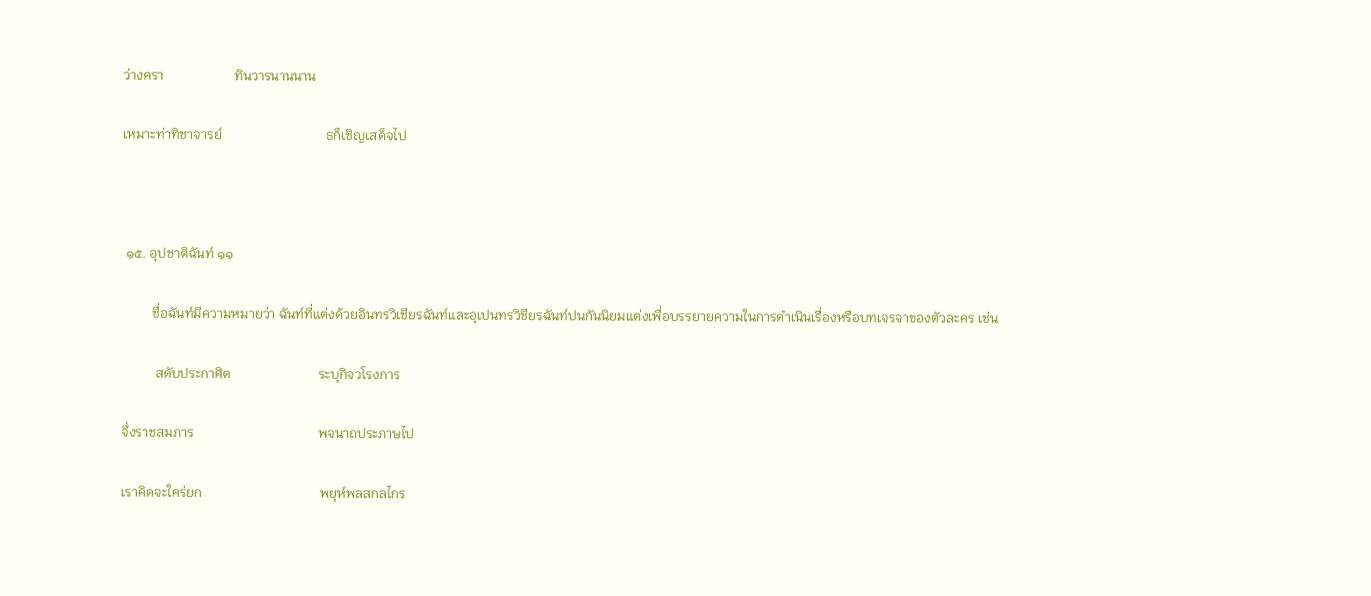ว่างครา                     ทินวารนานนาน

เหมาะท่าทิชาจารย์                               ธก็เชิญเสด็จไป



 ๑๕. อุปชาติฉันท์ ๑๑

         ชื่อฉันท์มีความหมายว่า ฉันท์ที่แต่งด้วยอินทรวิเชียรฉันท์และอุเปนทรวิชียรฉันท์ปนกันนิยมแต่งเพื่อบรรยายความในการดำเนินเรื่องหรือบทเจรจาของตัวละคร เช่น

          สดับประกาศิต                          ระบุกิจวโรงการ

จึ่งราชสมภาร                                     พจนาถประภาษไป

เราคิดจะใคร่ยก                                   พยุห์พลสกลไกร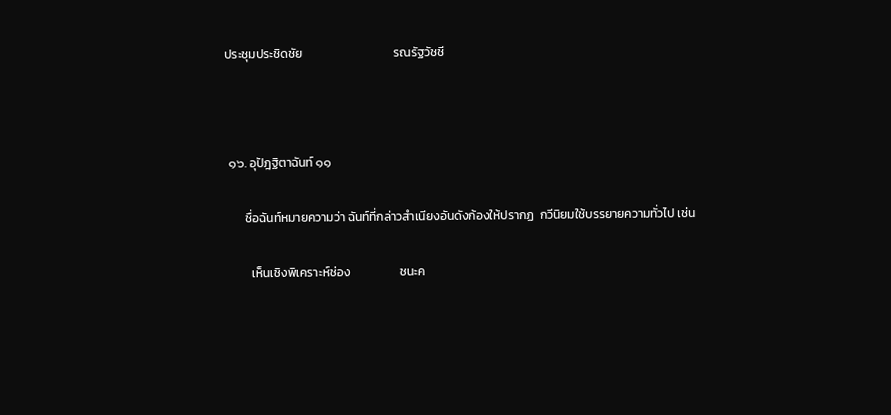ประชุมประชิดชัย                                 รณรัฐวัชชี



 ๑๖. อุปัฎฐิตาฉันท์ ๑๑

       ชื่อฉันท์หมายความว่า ฉันท์ที่กล่าวสำเนียงอันดังก้องให้ปรากฏ  กวีนิยมใช้บรรยายความทั่วไป เช่น

         เห็นเชิงพิเคราะห์ช่อง                  ชนะค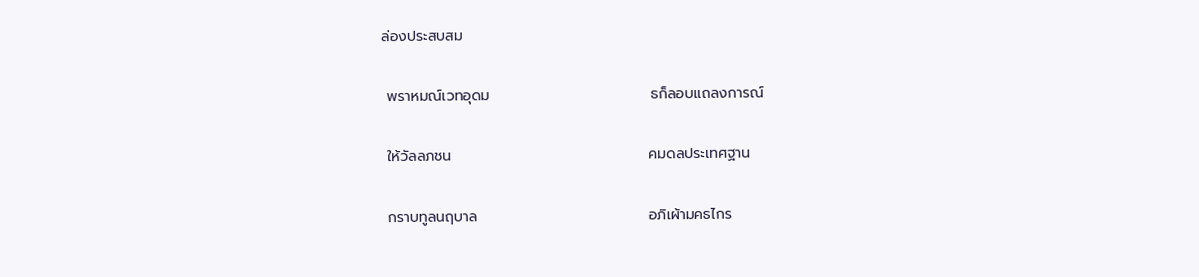ล่องประสบสม

 พราหมณ์เวทอุดม                               ธก็ลอบแถลงการณ์

 ให้วัลลภชน                                      คมดลประเทศฐาน

 กราบทูลนฤบาล                                 อภิเผ้ามคธไกร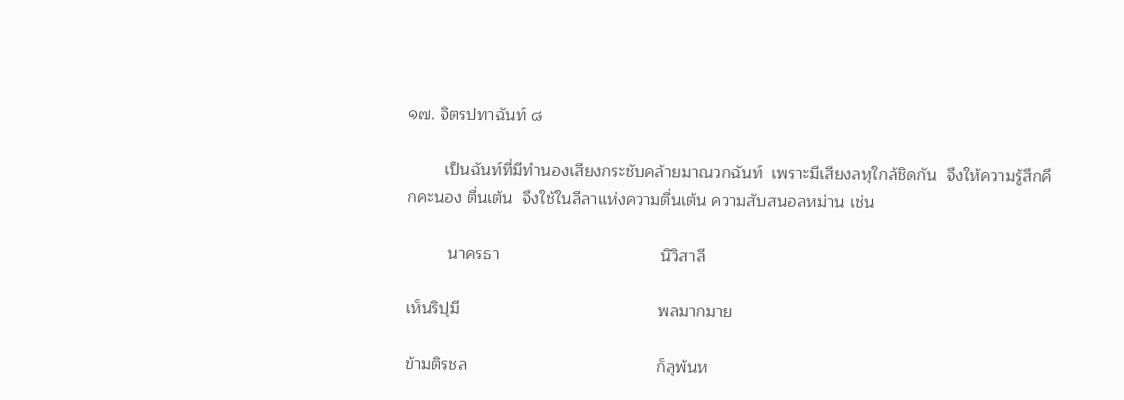๑๗. จิตรปทาฉันท์ ๘

        เป็นฉันท์ที่มีทำนองเสียงกระชับคล้ายมาณวกฉันท์  เพราะมีเสียงลหุใกล้ชิดกัน  จึงให้ความรู้สึกคึกคะนอง ตื่นเต้น  จึงใช้ในลีลาแห่งความตื่นเต้น ความสับสนอลหม่าน เช่น

         นาครธา                                   นิวิสาลี

เห็นริปุมี                                           พลมากมาย

ข้ามติรชล                                         ก็ลุพ้นห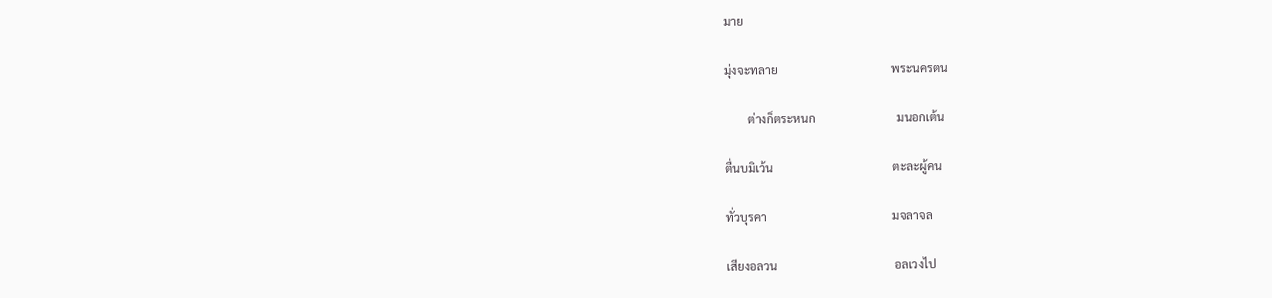มาย

มุ่งจะทลาย                                       พระนครตน

        ต่างก็ตระหนก                            มนอกเต้น

ตื่นบมิเว้น                                         ตะละผู้คน

ทั่วบุรคา                                           มจลาจล

เสียงอลวน                                        อลเวงไป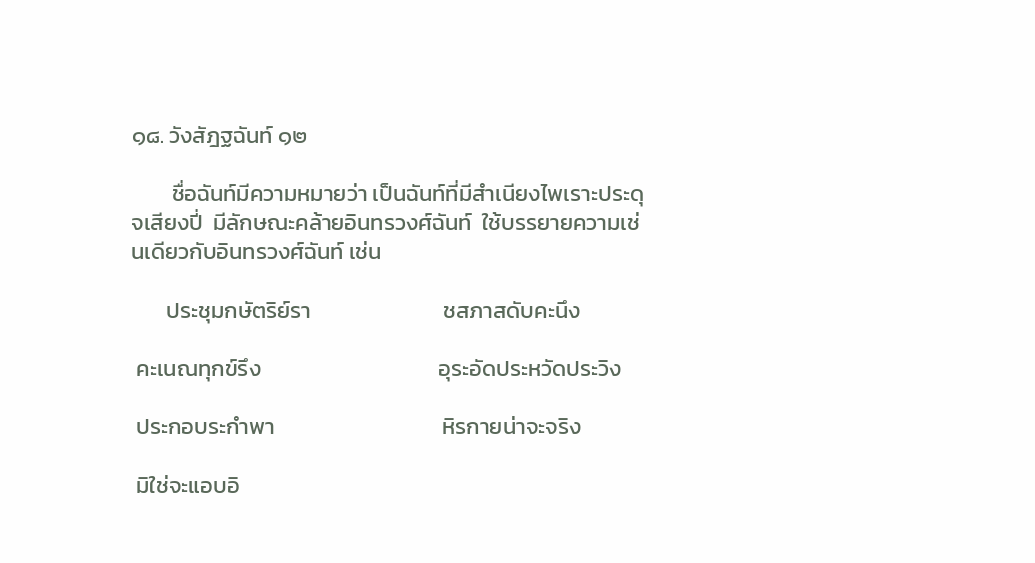๑๘. วังสัฎฐฉันท์ ๑๒

        ชื่อฉันท์มีความหมายว่า เป็นฉันท์ที่มีสำเนียงไพเราะประดุจเสียงปี่  มีลักษณะคล้ายอินทรวงศ์ฉันท์  ใช้บรรยายความเช่นเดียวกับอินทรวงศ์ฉันท์ เช่น

       ประชุมกษัตริย์รา                          ชสภาสดับคะนึง

 คะเนณทุกข์รึง                                   อุระอัดประหวัดประวิง

 ประกอบระกำพา                                 หิรกายน่าจะจริง

 มิใช่จะแอบอิ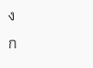ง                                     ก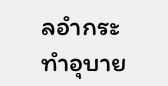ลอำกระทำอุบาย